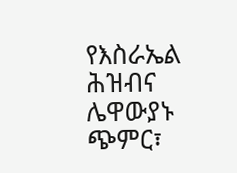የእስራኤል ሕዝብና ሌዋውያኑ ጭምር፣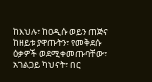ከእህሉ፣ ከዐዲሱ ወይን ጠጅና ከዘይቱ ያዋጡትን፣ የመቅደሱ ዕቃዎች ወደሚቀመጡባቸው፣ አገልጋይ ካህናት፣ በር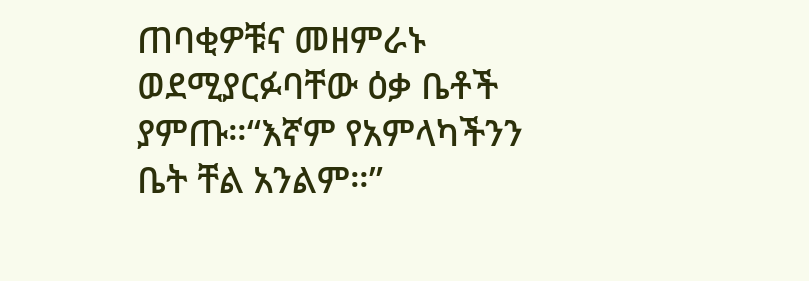ጠባቂዎቹና መዘምራኑ ወደሚያርፉባቸው ዕቃ ቤቶች ያምጡ።“እኛም የአምላካችንን ቤት ቸል አንልም።”